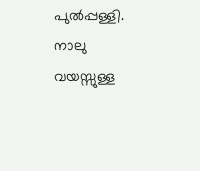പുൽപ്പള്ളി. നാലു വയസ്സുള്ള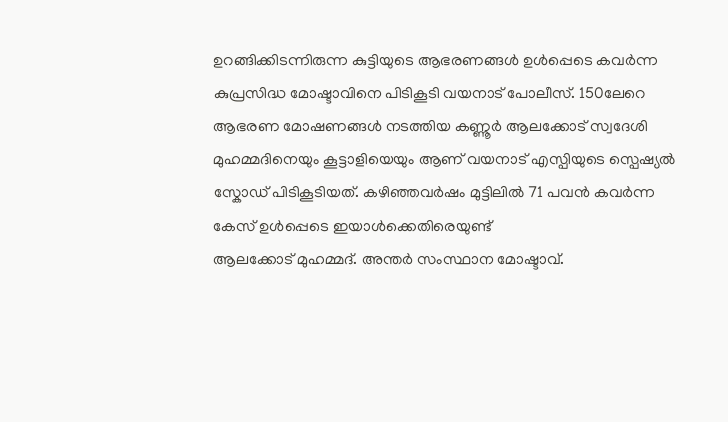ഉറങ്ങിക്കിടന്നിരുന്ന കുട്ടിയുടെ ആഭരണങ്ങൾ ഉൾപ്പെടെ കവർന്ന കുപ്രസിദ്ധ മോഷ്ടാവിനെ പിടികൂടി വയനാട് പോലീസ്. 150ലേറെ ആഭരണ മോഷണങ്ങൾ നടത്തിയ കണ്ണൂർ ആലക്കോട് സ്വദേശി മുഹമ്മദിനെയും കൂട്ടാളിയെയും ആണ് വയനാട് എസ്പിയുടെ സ്പെഷ്യൽ സ്കോഡ് പിടികൂടിയത്. കഴിഞ്ഞവർഷം മുട്ടിലിൽ 71 പവൻ കവർന്ന കേസ് ഉൾപ്പെടെ ഇയാൾക്കെതിരെയുണ്ട്
ആലക്കോട് മുഹമ്മദ്. അന്തർ സംസ്ഥാന മോഷ്ടാവ്.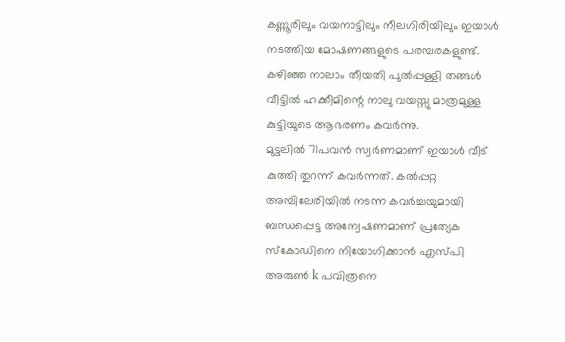കണ്ണൂരിലും വയനാട്ടിലും നീലഗിരിയിലും ഇയാൾ നടത്തിയ മോഷണങ്ങളുടെ പരമ്പരകളുണ്ട്. കഴിഞ്ഞ നാലാം തീയതി പുൽപ്പള്ളി തങ്ങൾ വീട്ടിൽ ഹക്കീമിന്റെ നാലു വയസ്സു മാത്രമുള്ള കുട്ടിയുടെ ആഭരണം കവർന്നു.
മുട്ടലിൽ 71പവൻ സ്വർണമാണ് ഇയാൾ വീട് കുത്തി തുറന്ന് കവർന്നത്. കൽപ്പറ്റ അമ്പിലേരിയിൽ നടന്ന കവർച്ചയുമായി ബന്ധപ്പെട്ട അന്വേഷണമാണ് പ്രത്യേക സ്കോഡിനെ നിയോഗിക്കാൻ എസ്പി അരുൺ k പവിത്രനെ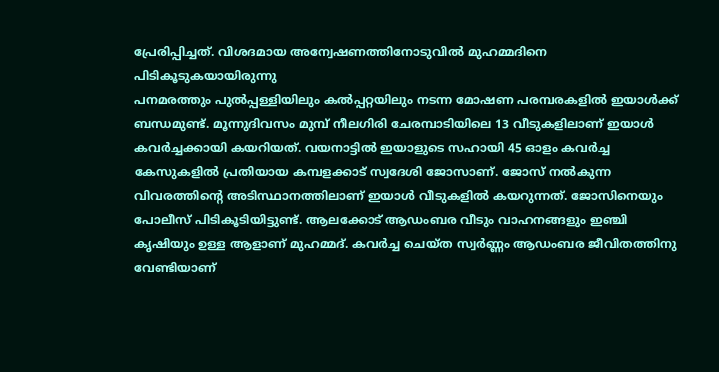പ്രേരിപ്പിച്ചത്. വിശദമായ അന്വേഷണത്തിനോടുവിൽ മുഹമ്മദിനെ പിടികൂടുകയായിരുന്നു
പനമരത്തും പുൽപ്പള്ളിയിലും കൽപ്പറ്റയിലും നടന്ന മോഷണ പരമ്പരകളിൽ ഇയാൾക്ക് ബന്ധമുണ്ട്. മൂന്നുദിവസം മുമ്പ് നീലഗിരി ചേരമ്പാടിയിലെ 13 വീടുകളിലാണ് ഇയാൾ കവർച്ചക്കായി കയറിയത്. വയനാട്ടിൽ ഇയാളുടെ സഹായി 45 ഓളം കവർച്ച കേസുകളിൽ പ്രതിയായ കമ്പളക്കാട് സ്വദേശി ജോസാണ്. ജോസ് നൽകുന്ന വിവരത്തിന്റെ അടിസ്ഥാനത്തിലാണ് ഇയാൾ വീടുകളിൽ കയറുന്നത്. ജോസിനെയും പോലീസ് പിടികൂടിയിട്ടുണ്ട്. ആലക്കോട് ആഡംബര വീടും വാഹനങ്ങളും ഇഞ്ചി കൃഷിയും ഉള്ള ആളാണ് മുഹമ്മദ്. കവർച്ച ചെയ്ത സ്വർണ്ണം ആഡംബര ജീവിതത്തിനു വേണ്ടിയാണ്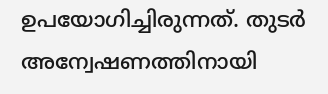ഉപയോഗിച്ചിരുന്നത്. തുടർ അന്വേഷണത്തിനായി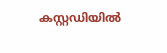കസ്റ്റഡിയിൽ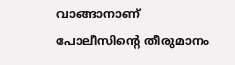വാങ്ങാനാണ് പോലീസിന്റെ തീരുമാനം